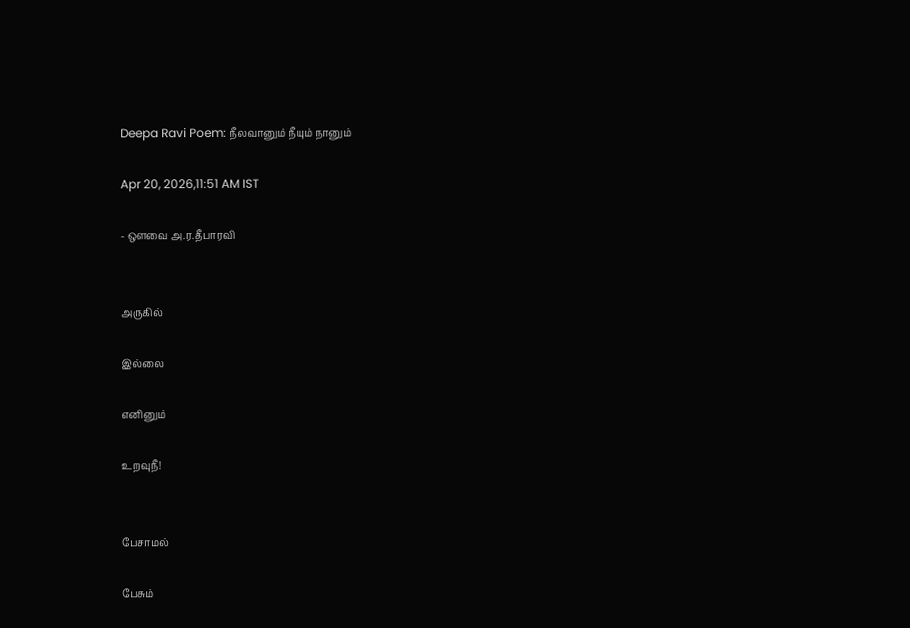Deepa Ravi Poem: நீலவானும் நீயும் நானும்

Apr 20, 2026,11:51 AM IST

- ஔவை அ.ர.தீபாரவி


அருகில்

இல்லை

எனினும்

உறவுநீ!


பேசாமல்

பேசும்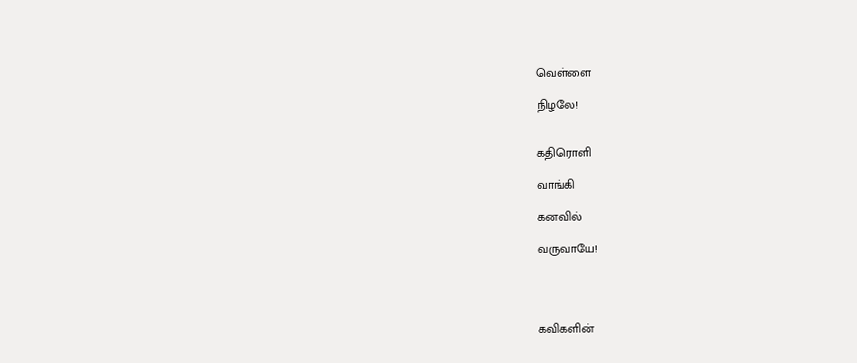வெள்ளை

நிழலே!


கதிரொளி

வாங்கி

கனவில்

வருவாயே!




கவிகளின்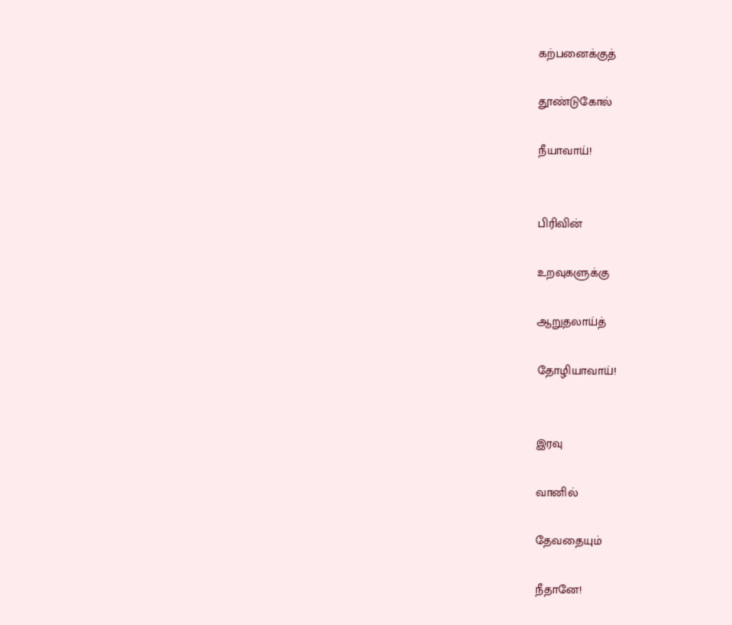கற்பனைக்குத்

தூண்டுகோல்

நீயாவாய்!


பிரிவின்

உறவுகளுக்கு

ஆறுதலாய்த்

தோழியாவாய்!


இரவு

வானில்

தேவதையும்

நீதானே!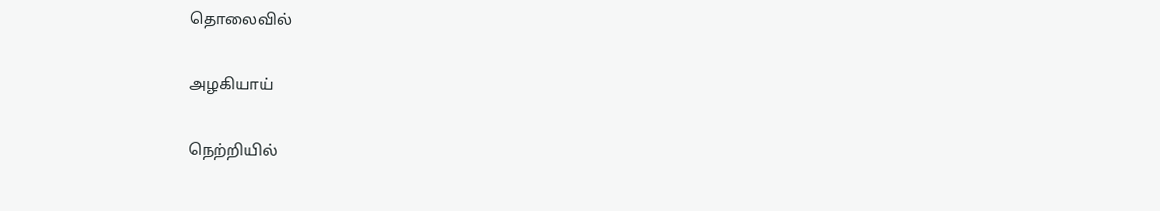தொலைவில்

அழகியாய்

நெற்றியில்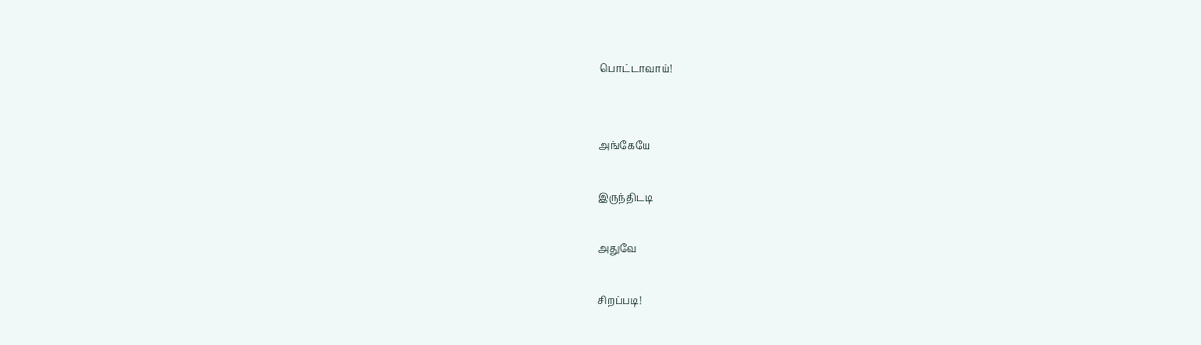பொட்டாவாய்!


அங்கேயே

இருந்திடடி

அதுவே

சிறப்படி!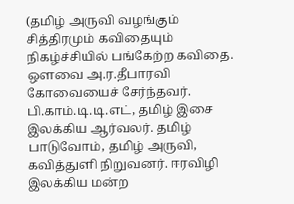(தமிழ் அருவி வழங்கும் சித்திரமும் கவிதையும் நிகழ்ச்சியில் பங்கேற்ற கவிதை. ஔவை அ.ர.தீபாரவி கோவையைச் சேர்ந்தவர். பி.காம்.டி.டி.எட், தமிழ் இசை இலக்கிய ஆர்வலர். தமிழ் பாடுவோம், தமிழ் அருவி, கவித்துளி நிறுவனர். ஈரவிழி இலக்கிய மன்ற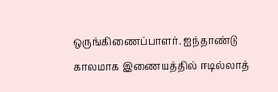ஒருங்கிணைப்பாளர். ஐந்தாண்டு காலமாக இணையத்தில் ஈடில்லாத்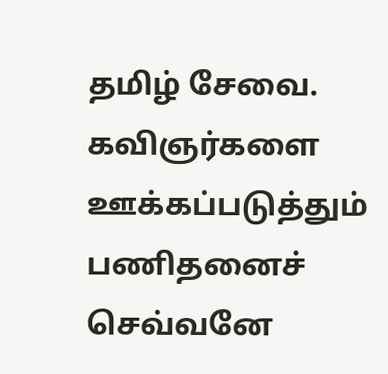தமிழ் சேவை. கவிஞர்களை ஊக்கப்படுத்தும் பணிதனைச் செவ்வனே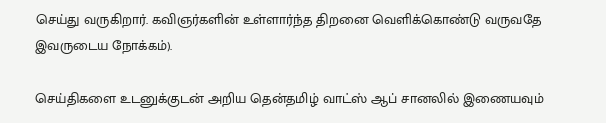செய்து வருகிறார். கவிஞர்களின் உள்ளார்ந்த திறனை வெளிக்கொண்டு வருவதே இவருடைய நோக்கம்).

செய்திகளை உடனுக்குடன் அறிய தென்தமிழ் வாட்ஸ் ஆப் சானலில் இணையவும்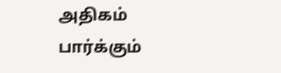அதிகம் பார்க்கும்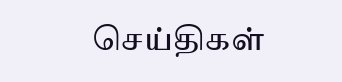செய்திகள்